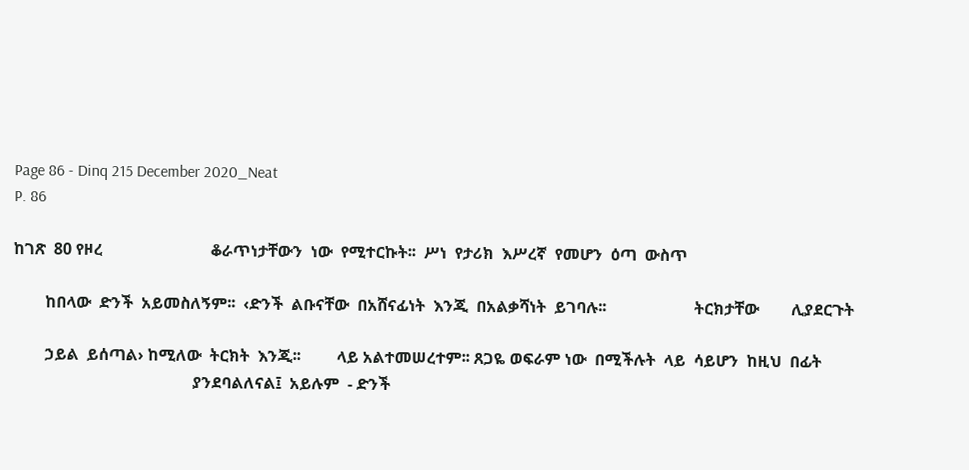Page 86 - Dinq 215 December 2020_Neat
P. 86

ከገጽ  80 የዞረ                           ቆራጥነታቸውን  ነው  የሚተርኩት፡፡  ሥነ  የታሪክ  እሥረኛ  የመሆን  ዕጣ  ውስጥ

        ከበላው  ድንች  አይመስለኝም፡፡  ‹ድንች  ልቡናቸው  በአሸናፊነት  እንጂ  በአልቃሻነት  ይገባሉ፡፡                      ትርክታቸው        ሊያደርጉት

        ኃይል  ይሰጣል› ከሚለው  ትርክት  እንጂ፡፡         ላይ አልተመሠረተም፡፡ ጸጋዬ ወፍራም ነው  በሚችሉት  ላይ  ሳይሆን  ከዚህ  በፊት
                                             ያንደባልለናል፤  አይሉም  - ድንች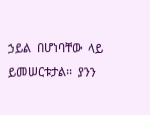ኃይል  በሆነባቸው  ላይ  ይመሠርቱታል፡፡  ያንን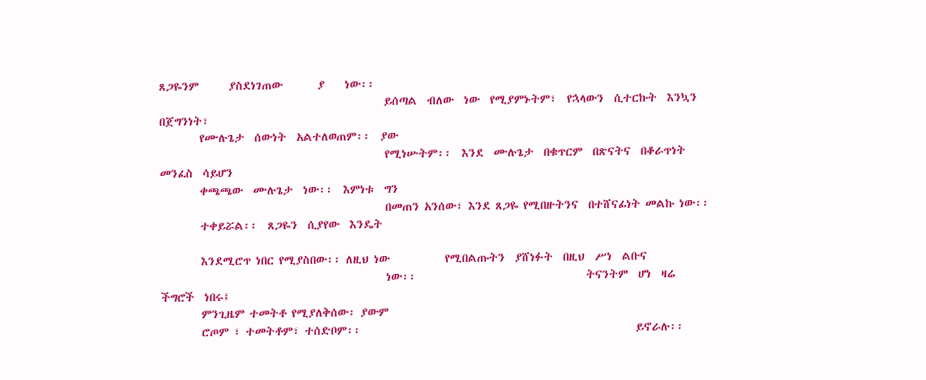ጸጋዬንም      ያስደነገጠው       ያ    ነው፡፡
                                             ይሰጣል  ብለው  ነው  የሚያምኑትም፣  የኋላውን  ሲተርኩት  እንኳን  በጀግንነት፣
        የሙሉጌታ  ሰውነት  አልተለወጠም፡፡  ያው
                                             የሚነሡትም፡፡  እንደ  ሙሉጌታ  በቁጥርም  በጽናትና  በቆራጥነት  መንፈስ  ሳይሆን
        ቀጫጫው  ሙሉጌታ  ነው፡፡  እምነቱ  ግን
                                             በመጠን አንሰው፣ እንደ ጸጋዬ የሚበዙትንና  በተሸናፊነት መልኩ ነው፡፡
        ተቀይሯል፡፡  ጸጋዬን  ሲያየው  እንዴት

        እንደሚሮጥ ነበር የሚያስበው፡፡ ለዚህ ነው           የሚበልጡትን  ያሸነፉት  በዚህ  ሥነ  ልቡና
                                             ነው፡፡                                  ትናንትም  ሆነ  ዛሬ  ችግሮች  ነበሩ፤
        ምንጊዜም ተመትቶ የሚያለቅሰው፡ ያውም
        ሮጦም ፣ ተመትቶም፣ ተሰድቦም፡፡                                                       ይኖራሉ፡፡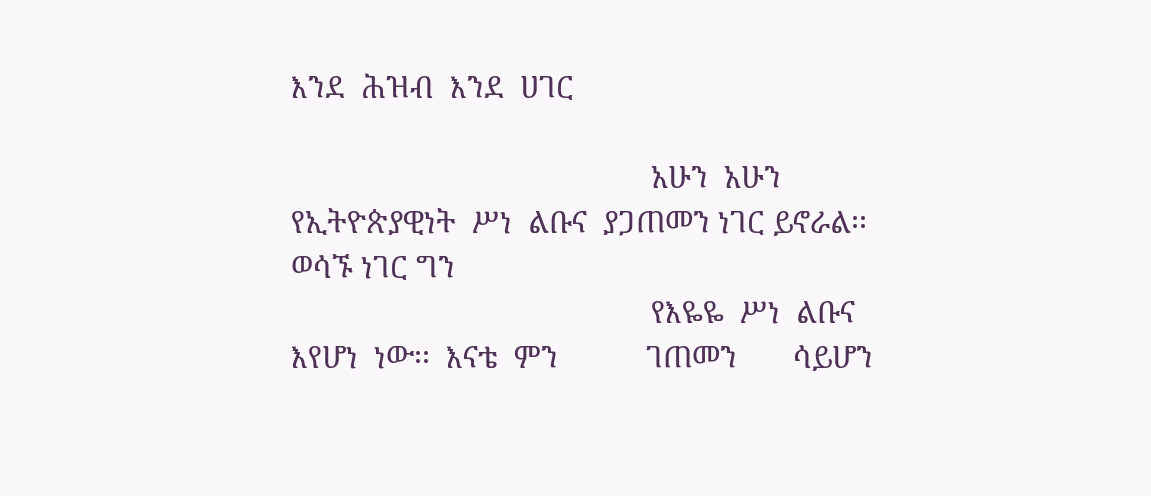እንደ  ሕዝብ  እንደ  ሀገር

                                             አሁን  አሁን  የኢትዮጵያዊነት  ሥነ  ልቡና  ያጋጠመን ነገር ይኖራል፡፡ ወሳኙ ነገር ግን
                                             የእዬዬ  ሥነ  ልቡና  እየሆነ  ነው፡፡  እናቴ  ምን           ገጠመን       ሳይሆን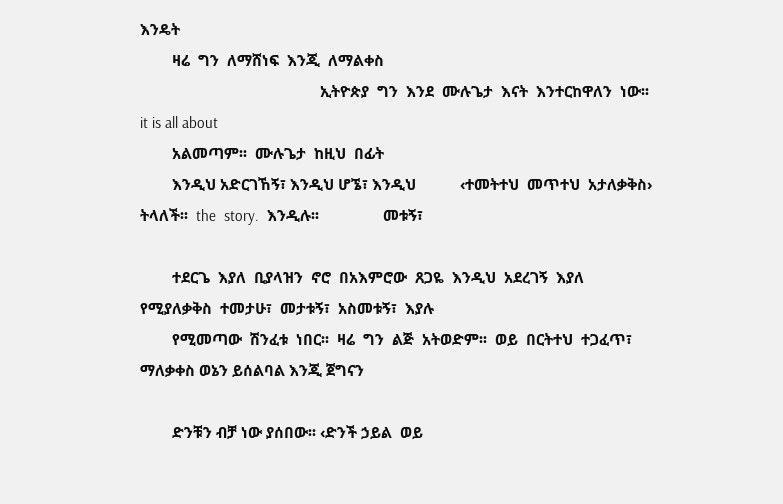እንዴት
        ዛሬ  ግን  ለማሸነፍ  እንጂ  ለማልቀስ
                                             ኢትዮጵያ  ግን  እንደ  ሙሉጌታ  እናት  እንተርከዋለን  ነው፡፡  it is all about
        አልመጣም፡፡  ሙሉጌታ  ከዚህ  በፊት
        እንዲህ አድርገኸኝ፣ እንዲህ ሆኜ፣ እንዲህ           ‹ተመትተህ  መጥተህ  አታለቃቅስ› ትላለች፡፡  the  story.  እንዲሉ፡፡                መቱኝ፣

        ተደርጌ  እያለ  ቢያላዝን  ኖሮ  በአእምሮው  ጸጋዬ  እንዲህ  አደረገኝ  እያለ  የሚያለቃቅስ  ተመታሁ፣  መታቱኝ፣  አስመቱኝ፣  እያሉ
        የሚመጣው  ሽንፈቱ  ነበር፡፡  ዛሬ  ግን  ልጅ  አትወድም፡፡  ወይ  በርትተህ  ተጋፈጥ፣  ማለቃቀስ ወኔን ይሰልባል እንጂ ጀግናን

        ድንቹን ብቻ ነው ያሰበው፡፡ ‹ድንች ኃይል  ወይ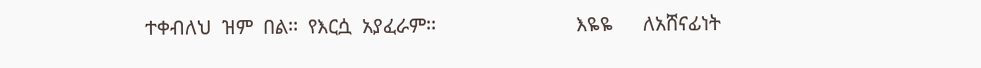ተቀብለህ  ዝም  በል፡፡  የእርሷ  አያፈራም፡፡                            እዬዬ      ለአሸናፊነት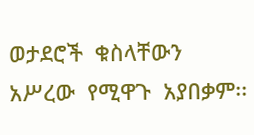ወታደሮች  ቁስላቸውን  አሥረው  የሚዋጉ  አያበቃም፡፡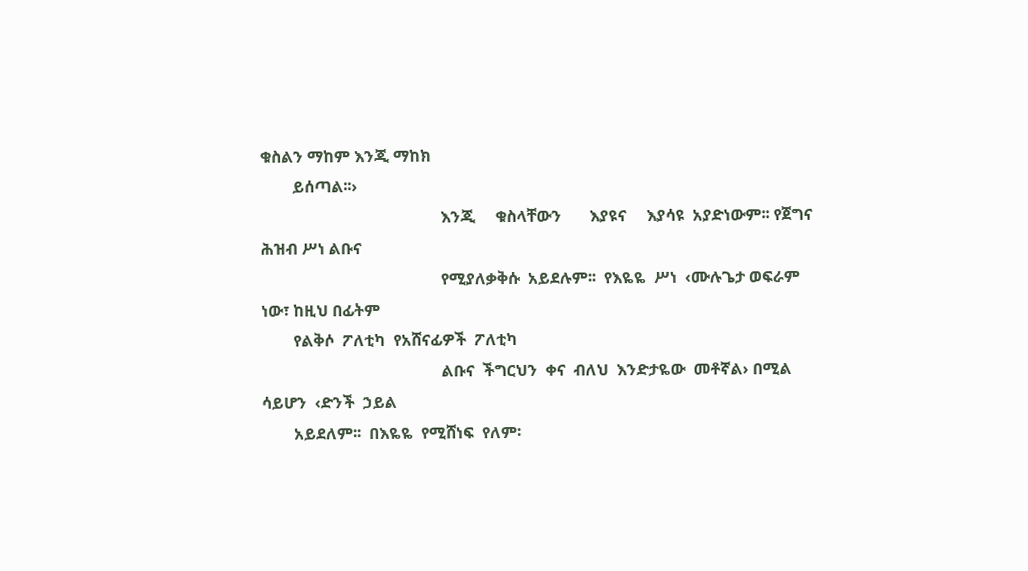ቁስልን ማከም እንጂ ማከክ
        ይሰጣል፡፡›
                                             እንጂ     ቁስላቸውን       እያዩና     እያሳዩ  አያድነውም፡፡ የጀግና ሕዝብ ሥነ ልቡና
                                             የሚያለቃቅሱ  አይደሉም፡፡  የእዬዬ  ሥነ  ‹ሙሉጌታ ወፍራም ነው፣ ከዚህ በፊትም
        የልቅሶ  ፖለቲካ  የአሸናፊዎች  ፖለቲካ
                                             ልቡና  ችግርህን  ቀና  ብለህ  እንድታዬው  መቶኛል› በሚል  ሳይሆን  ‹ድንች  ኃይል
        አይደለም፡፡  በእዬዬ  የሚሸነፍ  የለም፡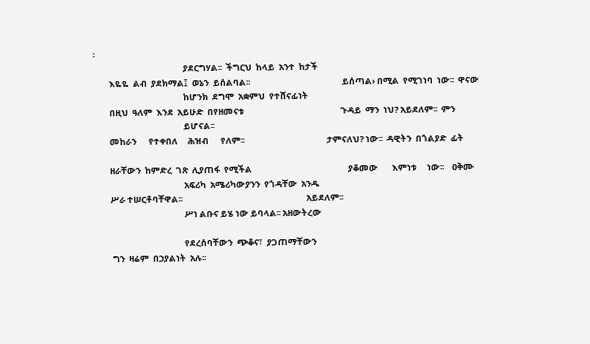፡
                                             ያደርግሃል፡፡  ችግርህ  ከላይ  አንተ  ከታች
        እዬዬ  ልብ  ያደክማል፤  ወኔን  ይሰልባል፡፡                                              ይሰጣል› በሚል  የሚገነባ  ነው፡፡  ዋናው
                                             ከሆንክ  ደግሞ  አቋምህ  የተሸናፊነት
        በዚህ  ዓለም  እንደ  አይሁድ  በየዘመናቱ                                                ጉዳይ  ማን  ነህ? አይደለም፡፡  ምን
                                             ይሆናል፡፡
        መከራን      የተቀበለ     ሕዝብ      የለም፡፡                                         ታምናለህ? ነው፡፡  ዳዊትን  በጎልያድ  ፊት

        ዘራቸውን  ከምድረ  ገጽ  ሊያጠፋ  የሚችል                                                ያቆመው       እምነቱ     ነው፡፡    ዐቅሙ
                                             አፍሪካ  አሜሪካውያንን  የጎዳቸው  አንዱ
        ሥራ ተሠርቶባቸዋል፡፡                                                              አይደለም፡፡
                                             ሥነ ልቡና ይሄ ነው ይባላል፡፡ አዘውትረው

                                             የደረሰባቸውን  ጭቆና፣  ያጋጠማቸውን
         ግን  ዛሬም  በኃያልነት  አሉ፡፡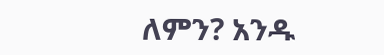ለምን? አንዱ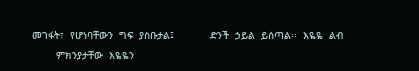መገፋት፣  የሆነባቸውን  ግፍ  ያስቡታል፤            ድንች  ኃይል  ይሰጣል፡፡  እዬዬ  ልብ
        ምክንያታቸው  እዬዬን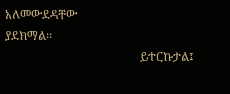አለመውደዳቸው                                                    ያደክማል፡፡
                                             ይተርኩታል፤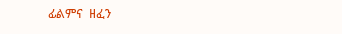ፊልምና  ዘፈን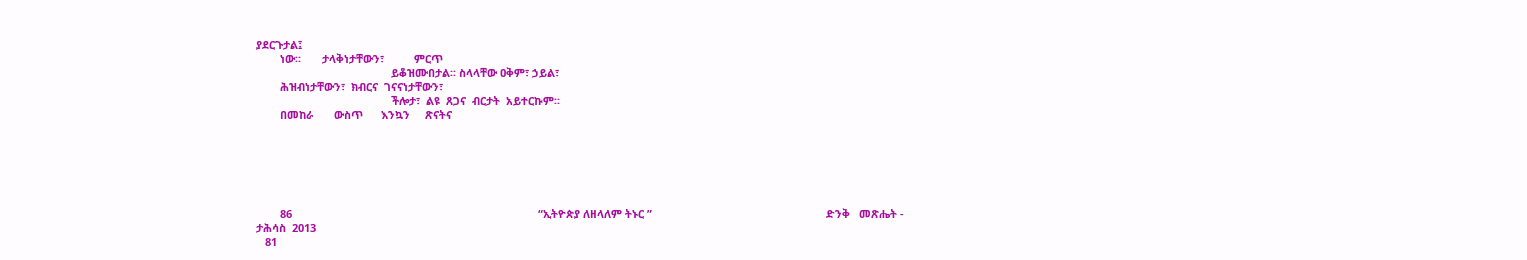ያደርጉታል፤
        ነው፡፡       ታላቅነታቸውን፣          ምርጥ
                                             ይቆዝሙበታል፡፡ ስላላቸው ዐቅም፣ ኃይል፣
        ሕዝብነታቸውን፣  ክብርና  ገናናነታቸውን፣
                                             ችሎታ፣  ልዩ  ጸጋና  ብርታት  አይተርኩም፡፡
        በመከራ       ውስጥ      እንኳን     ጽናትና






        86                                                                                  “ኢትዮጵያ ለዘላለም ትኑር ”                                                          ድንቅ   መጽሔት -  ታሕሳስ  2013
   81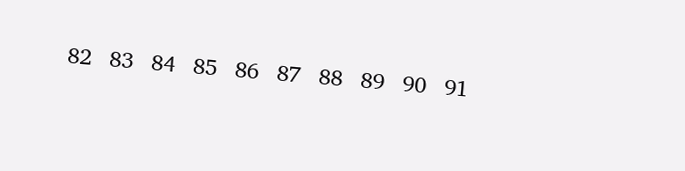82   83   84   85   86   87   88   89   90   91